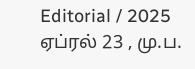Editorial / 2025 ஏப்ரல் 23 , மு.ப.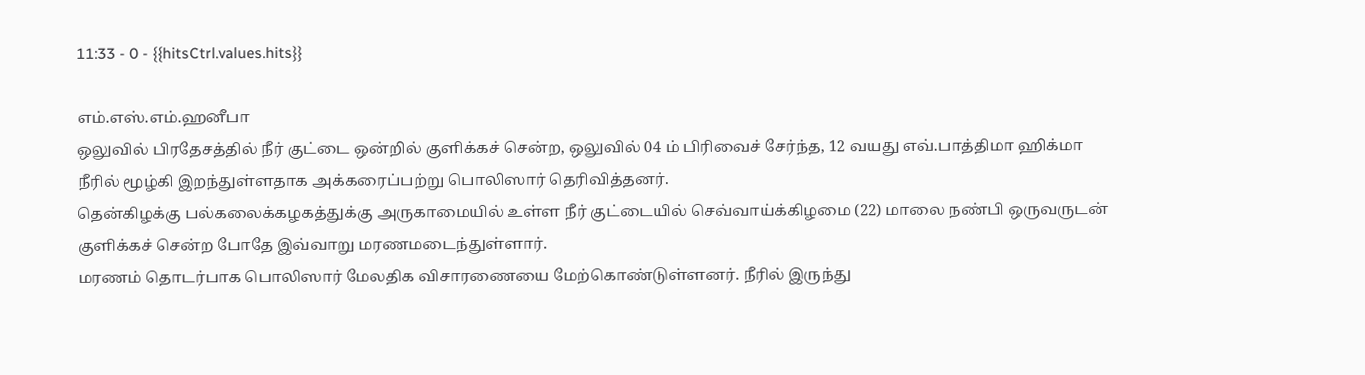11:33 - 0 - {{hitsCtrl.values.hits}}

எம்.எஸ்.எம்.ஹனீபா
ஒலுவில் பிரதேசத்தில் நீர் குட்டை ஒன்றில் குளிக்கச் சென்ற, ஒலுவில் 04 ம் பிரிவைச் சேர்ந்த, 12 வயது எவ்.பாத்திமா ஹிக்மா நீரில் மூழ்கி இறந்துள்ளதாக அக்கரைப்பற்று பொலிஸார் தெரிவித்தனர்.
தென்கிழக்கு பல்கலைக்கழகத்துக்கு அருகாமையில் உள்ள நீர் குட்டையில் செவ்வாய்க்கிழமை (22) மாலை நண்பி ஒருவருடன் குளிக்கச் சென்ற போதே இவ்வாறு மரணமடைந்துள்ளார்.
மரணம் தொடர்பாக பொலிஸார் மேலதிக விசாரணையை மேற்கொண்டுள்ளனர். நீரில் இருந்து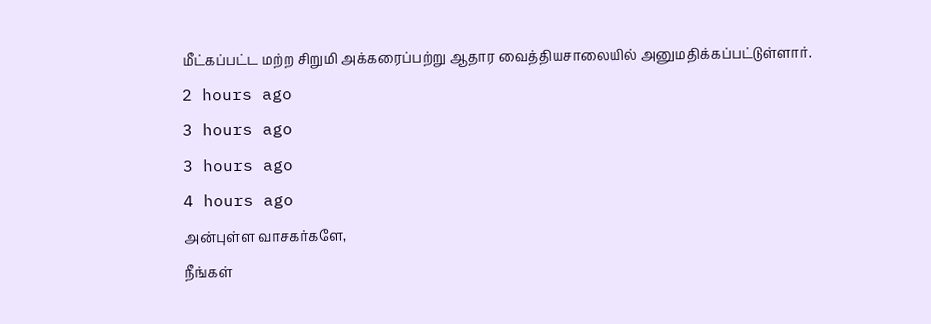மீட்கப்பட்ட மற்ற சிறுமி அக்கரைப்பற்று ஆதார வைத்தியசாலையில் அனுமதிக்கப்பட்டுள்ளார்.
2 hours ago
3 hours ago
3 hours ago
4 hours ago
அன்புள்ள வாசகர்களே,
நீங்கள்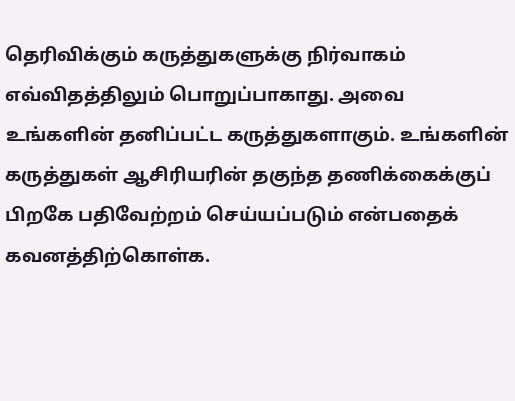தெரிவிக்கும் கருத்துகளுக்கு நிர்வாகம் எவ்விதத்திலும் பொறுப்பாகாது. அவை உங்களின் தனிப்பட்ட கருத்துகளாகும். உங்களின் கருத்துகள் ஆசிரியரின் தகுந்த தணிக்கைக்குப் பிறகே பதிவேற்றம் செய்யப்படும் என்பதைக் கவனத்திற்கொள்க.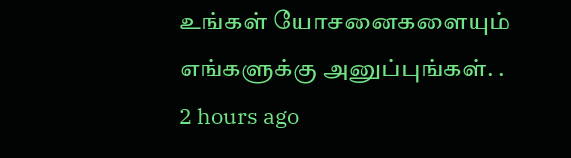உங்கள் யோசனைகளையும் எங்களுக்கு அனுப்புங்கள். .
2 hours ago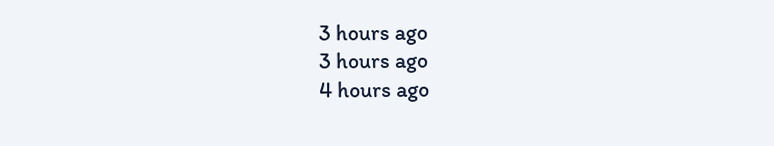3 hours ago
3 hours ago
4 hours ago